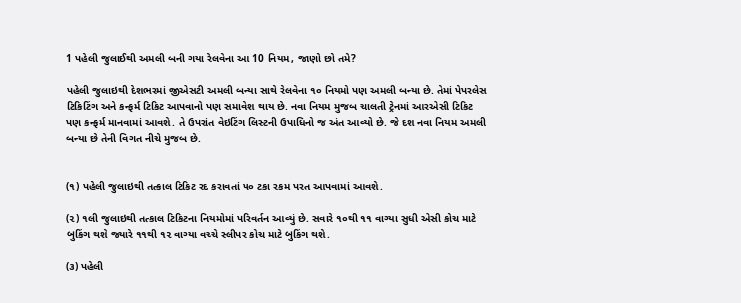1 પહેલી જુલાઈથી અમલી બની ગયા રેલવેના આ 10 નિયમ, જાણો છો તમે?

પહેલી જુલાઇથી દેશભરમાં જીએસટી અમલી બન્યા સાથે રેલવેના ૧૦ નિયમો પણ અમલી બન્યા છે. તેમાં પેપરલેસ ટિકિટિંગ અને કન્ફર્મ ટિકિટ આપવાનો પણ સમાવેશ થાય છે. નવા નિયમ મુજબ ચાલતી ટ્રેનમાં આરએસી ટિકિટ પણ કન્ફર્મ માનવામાં આવશે. તે ઉપરાંત વેઇટિંગ લિસ્ટની ઉપાધિનો જ અંત આવ્યો છે. જે દશ નવા નિયમ અમલી બન્યા છે તેની વિગત નીચે મુજબ છે.


(૧) પહેલી જુલાઇથી તત્કાલ ટિકિટ રદ કરાવતાં ૫૦ ટકા રકમ પરત આપવામાં આવશે.

(૨) ૧લી જુલાઇથી તત્કાલ ટિકિટના નિયમોમાં પરિવર્તન આવ્યું છે. સવારે ૧૦થી ૧૧ વાગ્યા સુધી એસી કોચ માટે બુકિંગ થશે જ્યારે ૧૧થી ૧૨ વાગ્યા વચ્ચે સ્લીપર કોચ માટે બુકિંગ થશે.

(૩) પહેલી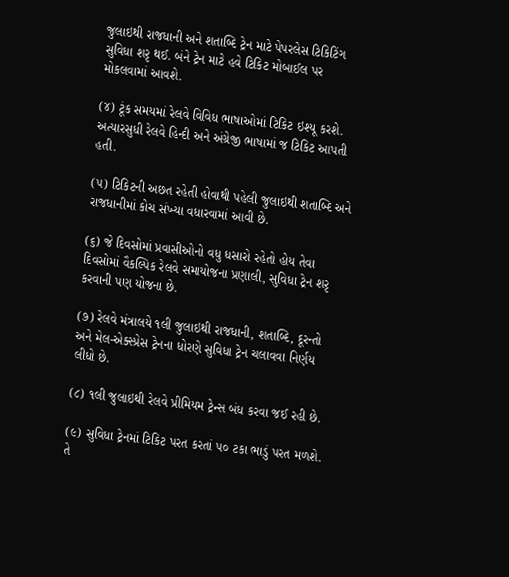જુલાઇથી રાજધાની અને શતાબ્દિ ટ્રેન માટે પેપરલેસ ટિકિટિંગ સુવિધા શરૃ થઈ. બંને ટ્રેન માટે હવે ટિકિટ મોબાઈલ પર મોકલવામાં આવશે.

(૪) ટૂંક સમયમાં રેલવે વિવિધ ભાષાઓમાં ટિકિટ ઇશ્યૂ કરશે. અત્યારસુધી રેલવે હિન્દી અને અંગ્રેજી ભાષામાં જ ટિકિટ આપતી હતી.

(૫) ટિકિટની અછત રહેતી હોવાથી પહેલી જુલાઇથી શતાબ્દિ અને રાજધાનીમાં કોચ સંખ્યા વધારવામાં આવી છે.

(૬) જે દિવસોમાં પ્રવાસીઓનો વધુ ધસારો રહેતો હોય તેવા દિવસોમાં વૈકલ્પિક રેલવે સમાયોજના પ્રણાલી, સુવિધા ટ્રેન શરૃ કરવાની પણ યોજના છે.

(૭) રેલવે મંત્રાલયે ૧લી જુલાઇથી રાજધાની, શતાબ્દિ, દૂરન્તો અને મેલ-એક્સ્પ્રેસ ટ્રેનના ધોરણે સુવિધા ટ્રેન ચલાવવા નિર્ણય લીધો છે.

(૮) ૧લી જુલાઇથી રેલવે પ્રીમિયમ ટ્રેન્સ બંધ કરવા જઈ રહી છે.

(૯) સુવિધા ટ્રેનમાં ટિકિટ પરત કરતાં ૫૦ ટકા ભાડું પરત મળશે. તે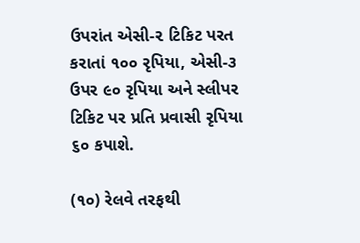ઉપરાંત એસી-૨ ટિકિટ પરત કરાતાં ૧૦૦ રૃપિયા, એસી-૩ ઉપર ૯૦ રૃપિયા અને સ્લીપર ટિકિટ પર પ્રતિ પ્રવાસી રૃપિયા ૬૦ કપાશે.

(૧૦) રેલવે તરફથી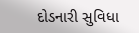દોડનારી સુવિધા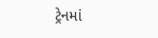ટ્રેનમાં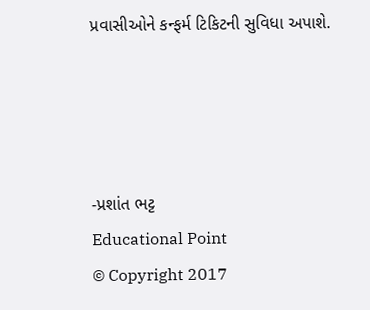પ્રવાસીઓને કન્ફર્મ ટિકિટની સુવિધા અપાશે.




-પ્રશાંત ભટ્ટ
Educational Point
© Copyright 2017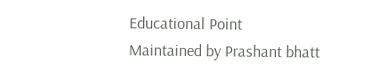Educational Point
Maintained by Prashant bhatt